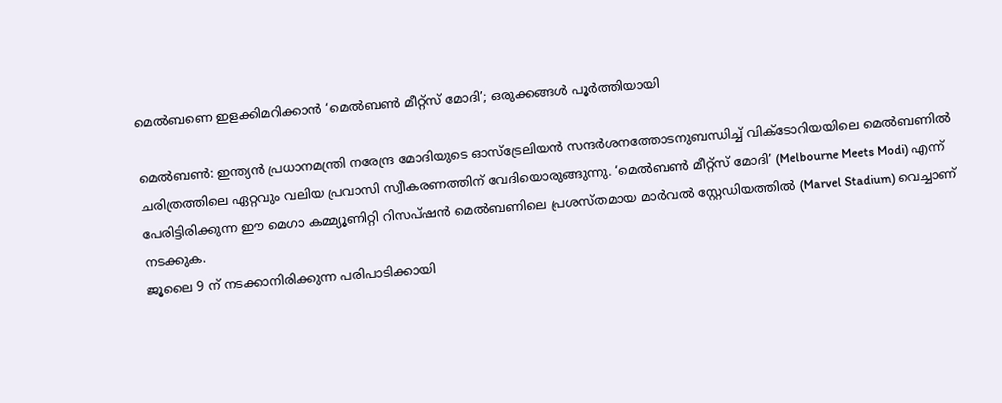മെൽബണെ ഇളക്കിമറിക്കാൻ ‘മെൽബൺ മീറ്റ്സ് മോദി’; ഒരുക്കങ്ങൾ പൂർത്തിയായി

മെൽബൺ: ഇന്ത്യൻ പ്രധാനമന്ത്രി നരേന്ദ്ര മോദിയുടെ ഓസ്ട്രേലിയൻ സന്ദർശനത്തോടനുബന്ധിച്ച് വിക്ടോറിയയിലെ മെൽബണിൽ ചരിത്രത്തിലെ ഏറ്റവും വലിയ പ്രവാസി സ്വീകരണത്തിന് വേദിയൊരുങ്ങുന്നു. ‘മെൽബൺ മീറ്റ്സ് മോദി’ (Melbourne Meets Modi) എന്ന് പേരിട്ടിരിക്കുന്ന ഈ മെഗാ കമ്മ്യൂണിറ്റി റിസപ്ഷൻ മെൽബണിലെ പ്രശസ്തമായ മാർവൽ സ്റ്റേഡിയത്തിൽ (Marvel Stadium) വെച്ചാണ് നടക്കുക.
ജൂലൈ 9 ന് നടക്കാനിരിക്കുന്ന പരിപാടിക്കായി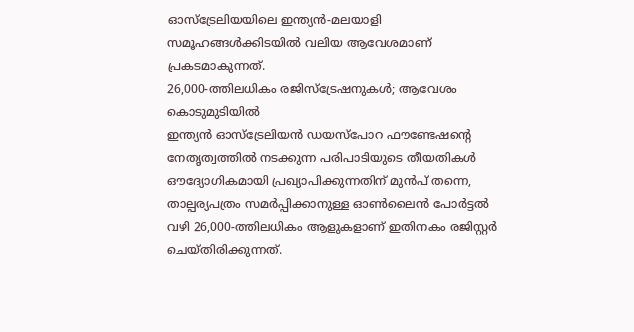ഓസ്ട്രേലിയയിലെ ഇന്ത്യൻ-മലയാളി സമൂഹങ്ങൾക്കിടയിൽ വലിയ ആവേശമാണ് പ്രകടമാകുന്നത്.
26,000-ത്തിലധികം രജിസ്ട്രേഷനുകൾ; ആവേശം കൊടുമുടിയിൽ
ഇന്ത്യൻ ഓസ്ട്രേലിയൻ ഡയസ്പോറ ഫൗണ്ടേഷന്റെ നേതൃത്വത്തിൽ നടക്കുന്ന പരിപാടിയുടെ തീയതികൾ ഔദ്യോഗികമായി പ്രഖ്യാപിക്കുന്നതിന് മുൻപ് തന്നെ, താല്പര്യപത്രം സമർപ്പിക്കാനുള്ള ഓൺലൈൻ പോർട്ടൽ വഴി 26,000-ത്തിലധികം ആളുകളാണ് ഇതിനകം രജിസ്റ്റർ ചെയ്തിരിക്കുന്നത്.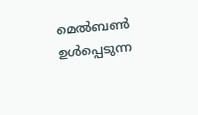മെൽബൺ ഉൾപ്പെടുന്ന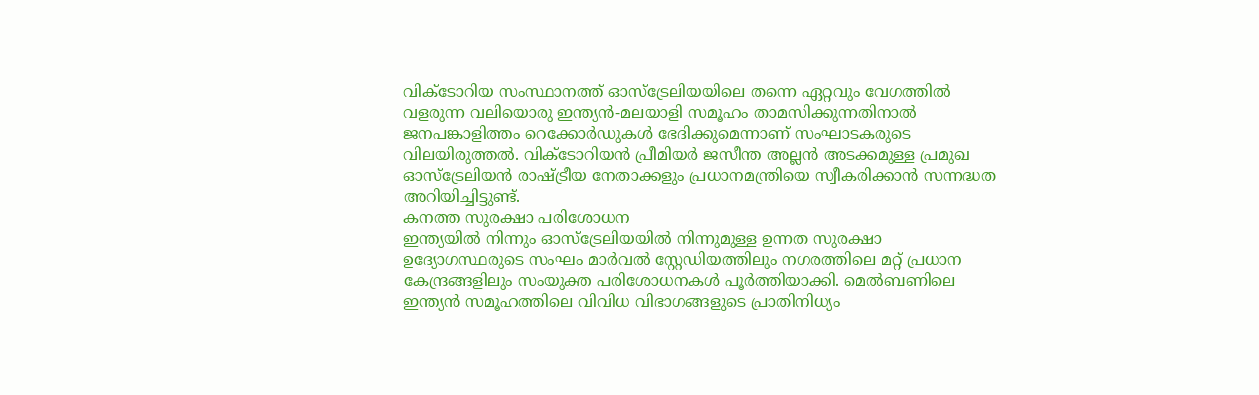വിക്ടോറിയ സംസ്ഥാനത്ത് ഓസ്ട്രേലിയയിലെ തന്നെ ഏറ്റവും വേഗത്തിൽ വളരുന്ന വലിയൊരു ഇന്ത്യൻ-മലയാളി സമൂഹം താമസിക്കുന്നതിനാൽ ജനപങ്കാളിത്തം റെക്കോർഡുകൾ ഭേദിക്കുമെന്നാണ് സംഘാടകരുടെ വിലയിരുത്തൽ. വിക്ടോറിയൻ പ്രീമിയർ ജസീന്ത അല്ലൻ അടക്കമുള്ള പ്രമുഖ ഓസ്ട്രേലിയൻ രാഷ്ട്രീയ നേതാക്കളും പ്രധാനമന്ത്രിയെ സ്വീകരിക്കാൻ സന്നദ്ധത അറിയിച്ചിട്ടുണ്ട്.
കനത്ത സുരക്ഷാ പരിശോധന
ഇന്ത്യയിൽ നിന്നും ഓസ്ട്രേലിയയിൽ നിന്നുമുള്ള ഉന്നത സുരക്ഷാ ഉദ്യോഗസ്ഥരുടെ സംഘം മാർവൽ സ്റ്റേഡിയത്തിലും നഗരത്തിലെ മറ്റ് പ്രധാന കേന്ദ്രങ്ങളിലും സംയുക്ത പരിശോധനകൾ പൂർത്തിയാക്കി. മെൽബണിലെ ഇന്ത്യൻ സമൂഹത്തിലെ വിവിധ വിഭാഗങ്ങളുടെ പ്രാതിനിധ്യം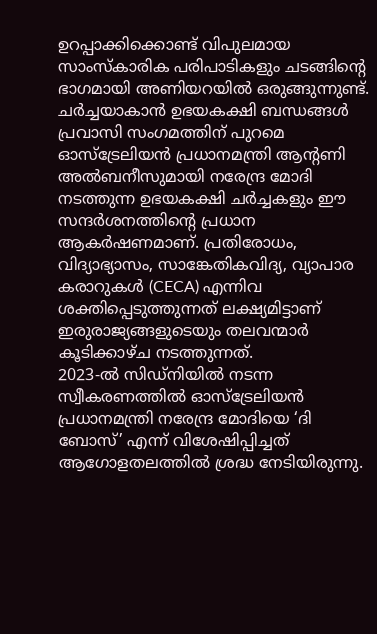ഉറപ്പാക്കിക്കൊണ്ട് വിപുലമായ സാംസ്കാരിക പരിപാടികളും ചടങ്ങിന്റെ ഭാഗമായി അണിയറയിൽ ഒരുങ്ങുന്നുണ്ട്.
ചർച്ചയാകാൻ ഉഭയകക്ഷി ബന്ധങ്ങൾ
പ്രവാസി സംഗമത്തിന് പുറമെ ഓസ്ട്രേലിയൻ പ്രധാനമന്ത്രി ആന്റണി അൽബനീസുമായി നരേന്ദ്ര മോദി നടത്തുന്ന ഉഭയകക്ഷി ചർച്ചകളും ഈ സന്ദർശനത്തിന്റെ പ്രധാന ആകർഷണമാണ്. പ്രതിരോധം, വിദ്യാഭ്യാസം, സാങ്കേതികവിദ്യ, വ്യാപാര കരാറുകൾ (CECA) എന്നിവ ശക്തിപ്പെടുത്തുന്നത് ലക്ഷ്യമിട്ടാണ് ഇരുരാജ്യങ്ങളുടെയും തലവന്മാർ കൂടിക്കാഴ്ച നടത്തുന്നത്.
2023-ൽ സിഡ്നിയിൽ നടന്ന സ്വീകരണത്തിൽ ഓസ്ട്രേലിയൻ പ്രധാനമന്ത്രി നരേന്ദ്ര മോദിയെ ‘ദി ബോസ്’ എന്ന് വിശേഷിപ്പിച്ചത് ആഗോളതലത്തിൽ ശ്രദ്ധ നേടിയിരുന്നു.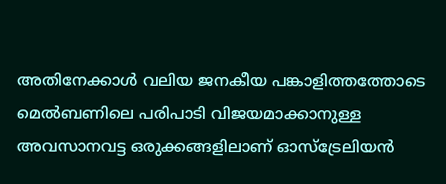അതിനേക്കാൾ വലിയ ജനകീയ പങ്കാളിത്തത്തോടെ മെൽബണിലെ പരിപാടി വിജയമാക്കാനുള്ള അവസാനവട്ട ഒരുക്കങ്ങളിലാണ് ഓസ്ട്രേലിയൻ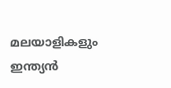മലയാളികളും ഇന്ത്യൻ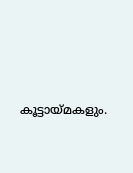കൂട്ടായ്മകളും.